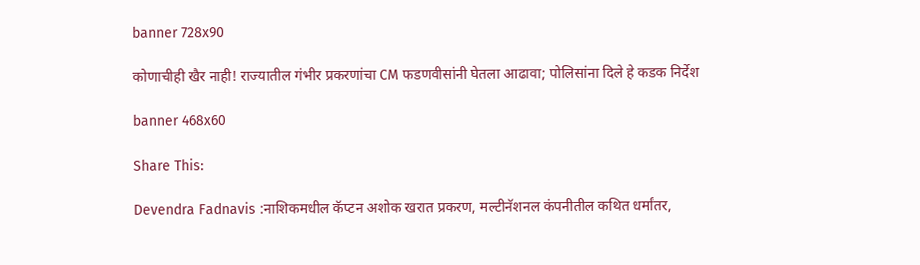banner 728x90

कोणाचीही खैर नाही! राज्यातील गंभीर प्रकरणांचा CM फडणवीसांनी घेतला आढावा; पोलिसांना दिले हे कडक निर्देश

banner 468x60

Share This:

Devendra Fadnavis :नाशिकमधील कॅप्टन अशोक खरात प्रकरण, मल्टीनॅशनल कंपनीतील कथित धर्मांतर,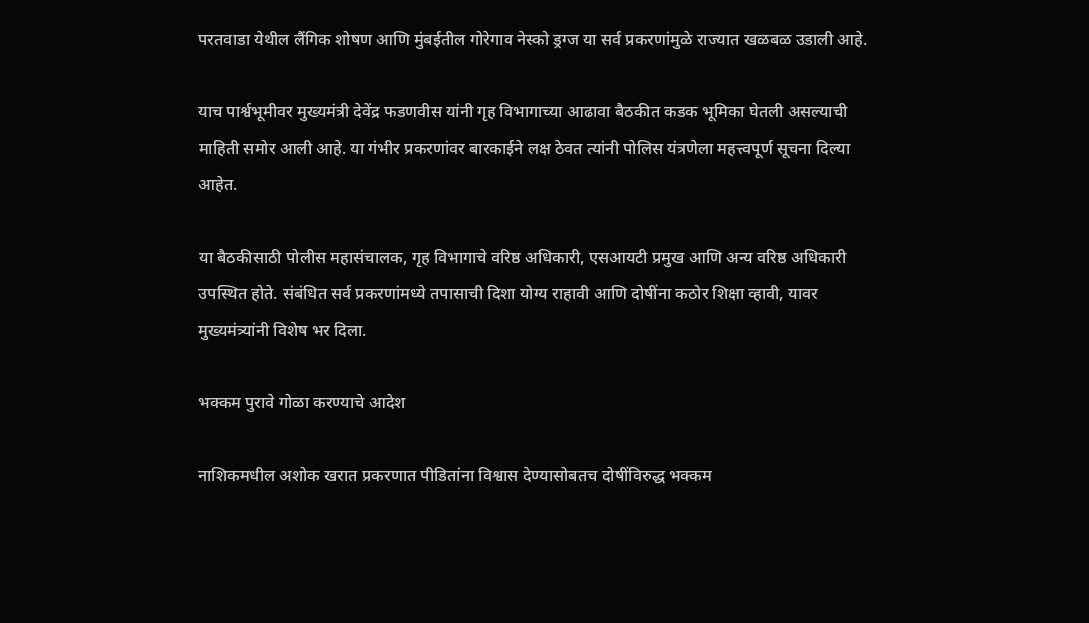परतवाडा येथील लैंगिक शोषण आणि मुंबईतील गोरेगाव नेस्को ड्रग्ज या सर्व प्रकरणांमुळे राज्यात खळबळ उडाली आहे.

याच पार्श्वभूमीवर मुख्यमंत्री देवेंद्र फडणवीस यांनी गृह विभागाच्या आढावा बैठकीत कडक भूमिका घेतली असल्याची माहिती समोर आली आहे. या गंभीर प्रकरणांवर बारकाईने लक्ष ठेवत त्यांनी पोलिस यंत्रणेला महत्त्वपूर्ण सूचना दिल्या आहेत.

या बैठकीसाठी पोलीस महासंचालक, गृह विभागाचे वरिष्ठ अधिकारी, एसआयटी प्रमुख आणि अन्य वरिष्ठ अधिकारी उपस्थित होते. संबंधित सर्व प्रकरणांमध्ये तपासाची दिशा योग्य राहावी आणि दोषींना कठोर शिक्षा व्हावी, यावर मुख्यमंत्र्यांनी विशेष भर दिला.

भक्कम पुरावे गोळा करण्याचे आदेश

नाशिकमधील अशोक खरात प्रकरणात पीडितांना विश्वास देण्यासोबतच दोषींविरुद्ध भक्कम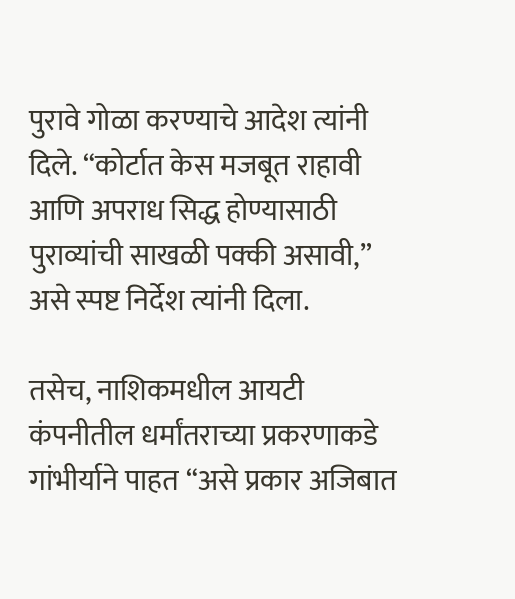पुरावे गोळा करण्याचे आदेश त्यांनी दिले. “कोर्टात केस मजबूत राहावी आणि अपराध सिद्ध होण्यासाठी पुराव्यांची साखळी पक्की असावी,” असे स्पष्ट निर्देश त्यांनी दिला.

तसेच, नाशिकमधील आयटी कंपनीतील धर्मांतराच्या प्रकरणाकडे गांभीर्याने पाहत “असे प्रकार अजिबात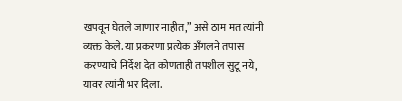खपवून घेतले जाणार नाहीत,” असे ठाम मत त्यांनी व्यक्त केले. या प्रकरणा प्रत्येक अँगलने तपास करण्याचे निर्देश देत कोणताही तपशील सुटू नये, यावर त्यांनी भर दिला.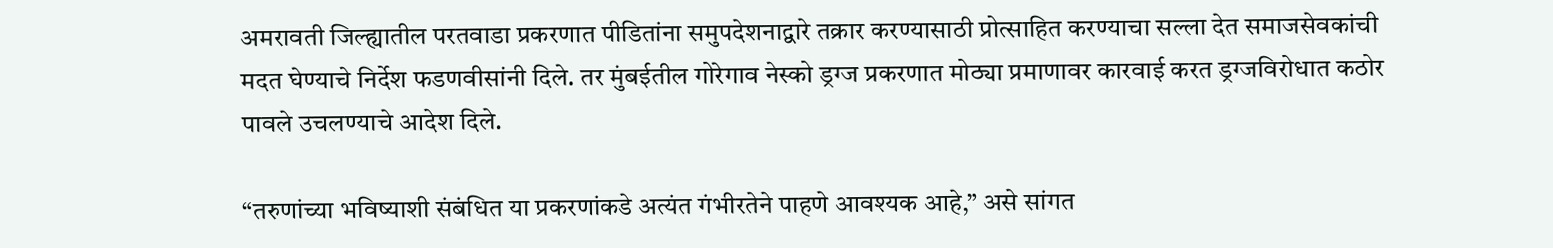अमरावती जिल्ह्यातील परतवाडा प्रकरणात पीडितांना समुपदेशनाद्वारे तक्रार करण्यासाठी प्रोत्साहित करण्याचा सल्ला देत समाजसेवकांची मदत घेण्याचे निर्देश फडणवीसांनी दिले. तर मुंबईतील गोरेगाव नेस्को ड्रग्ज प्रकरणात मोठ्या प्रमाणावर कारवाई करत ड्रग्जविरोधात कठोर पावले उचलण्याचे आदेश दिले.

“तरुणांच्या भविष्याशी संबंधित या प्रकरणांकडे अत्यंत गंभीरतेने पाहणे आवश्यक आहे,” असे सांगत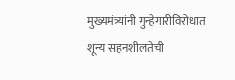मुख्यमंत्र्यांनी गुन्हेगारीविरोधात शून्य सहनशीलतेची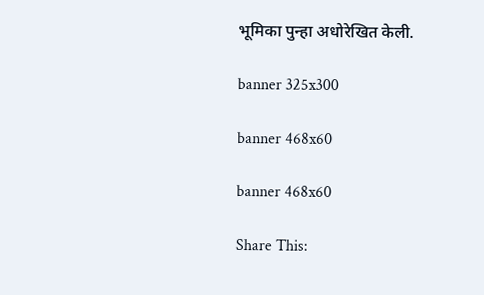भूमिका पुन्हा अधोरेखित केली.

banner 325x300

banner 468x60

banner 468x60

Share This: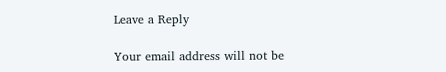Leave a Reply

Your email address will not be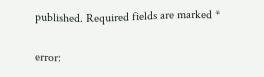published. Required fields are marked *

error: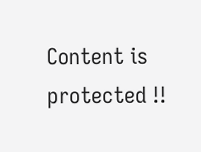Content is protected !!